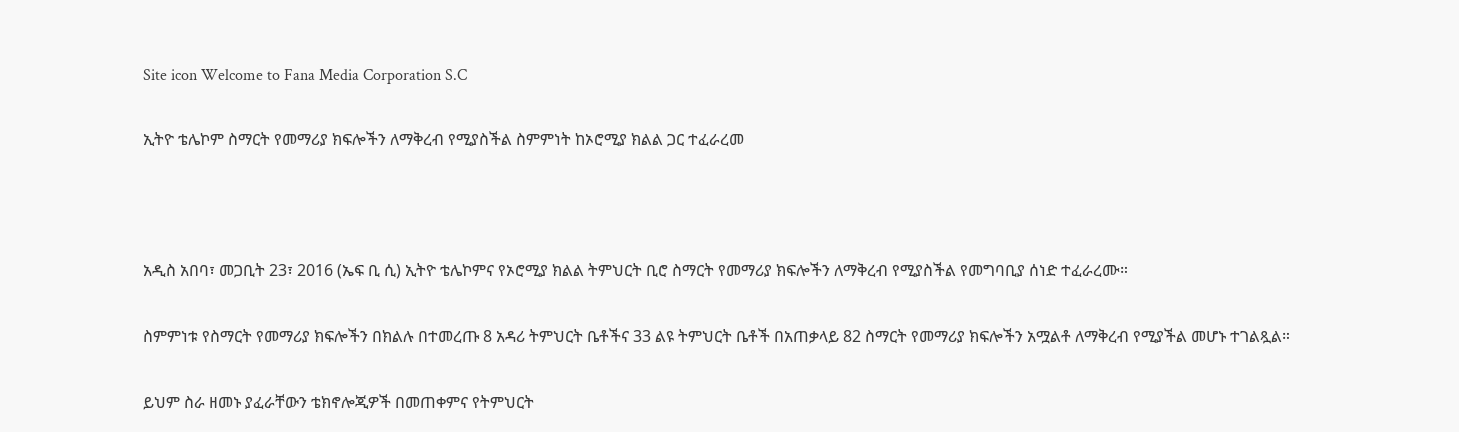Site icon Welcome to Fana Media Corporation S.C

ኢትዮ ቴሌኮም ስማርት የመማሪያ ክፍሎችን ለማቅረብ የሚያስችል ስምምነት ከኦሮሚያ ክልል ጋር ተፈራረመ



አዲስ አበባ፣ መጋቢት 23፣ 2016 (ኤፍ ቢ ሲ) ኢትዮ ቴሌኮምና የኦሮሚያ ክልል ትምህርት ቢሮ ስማርት የመማሪያ ክፍሎችን ለማቅረብ የሚያስችል የመግባቢያ ሰነድ ተፈራረሙ።

ስምምነቱ የስማርት የመማሪያ ክፍሎችን በክልሉ በተመረጡ 8 አዳሪ ትምህርት ቤቶችና 33 ልዩ ትምህርት ቤቶች በአጠቃላይ 82 ስማርት የመማሪያ ክፍሎችን አሟልቶ ለማቅረብ የሚያችል መሆኑ ተገልጿል።

ይህም ስራ ዘመኑ ያፈራቸውን ቴክኖሎጂዎች በመጠቀምና የትምህርት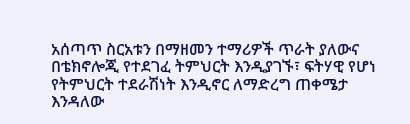አሰጣጥ ስርአቱን በማዘመን ተማሪዎች ጥራት ያለውና በቴክኖሎጂ የተደገፈ ትምህርት እንዲያገኙ፣ ፍትሃዊ የሆነ የትምህርት ተደራሽነት እንዲኖር ለማድረግ ጠቀሜታ እንዳለው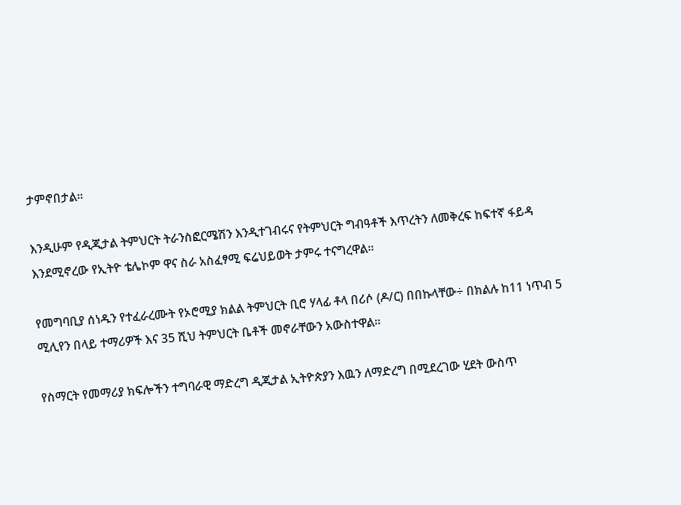ታምኖበታል፡፡

እንዲሁም የዲጂታል ትምህርት ትራንስፎርሜሽን እንዲተገብሩና የትምህርት ግብዓቶች እጥረትን ለመቅረፍ ከፍተኛ ፋይዳ እንደሚኖረው የኢትዮ ቴሌኮም ዋና ስራ አስፈፃሚ ፍሬህይወት ታምሩ ተናግረዋል።

የመግባቢያ ሰነዱን የተፈራረሙት የኦሮሚያ ክልል ትምህርት ቢሮ ሃላፊ ቶላ በሪሶ (ዶ/ር) በበኩላቸው÷ በክልሉ ከ11 ነጥብ 5 ሚሊየን በላይ ተማሪዎች እና 35 ሺህ ትምህርት ቤቶች መኖራቸውን አውስተዋል፡፡

የስማርት የመማሪያ ክፍሎችን ተግባራዊ ማድረግ ዲጂታል ኢትዮጵያን እዉን ለማድረግ በሚደረገው ሂደት ውስጥ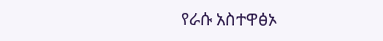የራሱ አስተዋፅኦ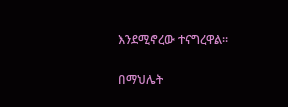እንደሚኖረው ተናግረዋል።

በማህሌት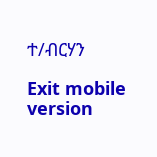ተ/ብርሃን

Exit mobile version